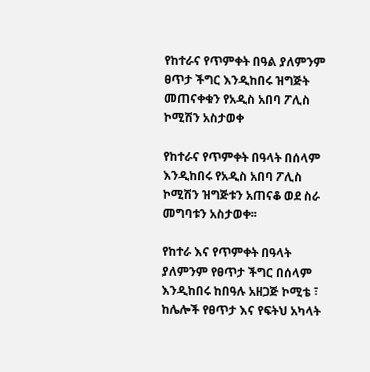የከተራና የጥምቀት በዓል ያለምንም ፀጥታ ችግር እንዲከበሩ ዝግጅት መጠናቀቁን የአዲስ አበባ ፖሊስ ኮሚሽን አስታወቀ

የከተራና የጥምቀት በዓላት በሰላም እንዲከበሩ የአዲስ አበባ ፖሊስ ኮሚሽን ዝግጅቱን አጠናቆ ወደ ስራ መግባቱን አስታወቀ፡፡

የከተራ እና የጥምቀት በዓላት ያለምንም የፀጥታ ችግር በሰላም እንዲከበሩ ከበዓሉ አዘጋጅ ኮሚቴ ፣ ከሌሎች የፀጥታ እና የፍትህ አካላት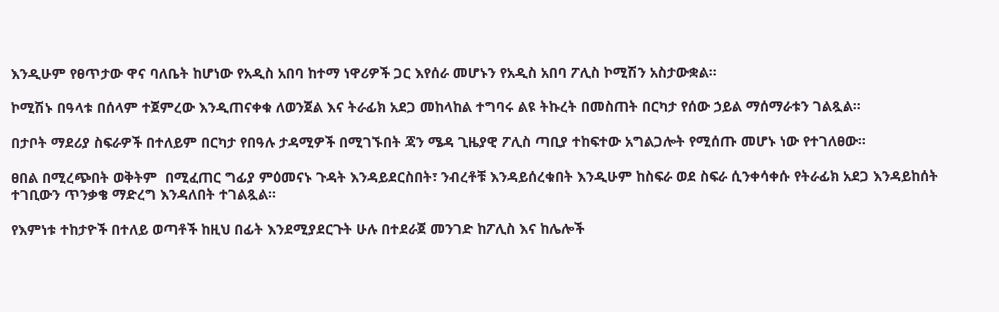እንዲሁም የፀጥታው ዋና ባለቤት ከሆነው የአዲስ አበባ ከተማ ነዋሪዎች ጋር እየሰራ መሆኑን የአዲስ አበባ ፖሊስ ኮሚሽን አስታውቋል፡፡

ኮሚሽኑ በዓላቱ በሰላም ተጀምረው እንዲጠናቀቁ ለወንጀል እና ትራፊክ አደጋ መከላከል ተግባሩ ልዩ ትኩረት በመስጠት በርካታ የሰው ኃይል ማሰማራቱን ገልጿል።

በታቦት ማደሪያ ስፍራዎች በተለይም በርካታ የበዓሉ ታዳሚዎች በሚገኙበት ጃን ሜዳ ጊዜያዊ ፖሊስ ጣቢያ ተከፍተው አግልጋሎት የሚሰጡ መሆኑ ነው የተገለፀው።

ፀበል በሚረጭበት ወቅትም  በሚፈጠር ግፊያ ምዕመናኑ ጉዳት እንዳይደርስበት፣ ንብረቶቹ እንዳይሰረቁበት እንዲሁም ከስፍራ ወደ ስፍራ ሲንቀሳቀሱ የትራፊክ አደጋ እንዳይከሰት ተገቢውን ጥንቃቄ ማድረግ እንዳለበት ተገልጿል።

የእምነቱ ተከታዮች በተለይ ወጣቶች ከዚህ በፊት እንደሚያደርጉት ሁሉ በተደራጀ መንገድ ከፖሊስ እና ከሌሎች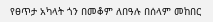የፀጥታ አካላት ጎን በመቆም ለበዓሉ በሰላም መከበር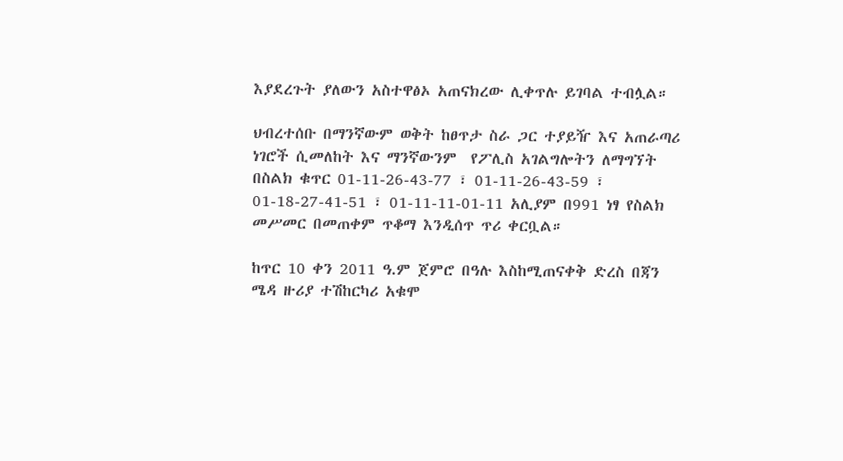እያደረጉት ያለውን አስተዋፅኦ አጠናክረው ሊቀጥሉ ይገባል ተብሏል።

ህብረተሰቡ በማንኛውም ወቅት ከፀጥታ ስራ ጋር ተያይዥ እና አጠራጣሪ ነገሮች ሲመለከት እና ማንኛውንም  የፖሊስ አገልግሎትን ለማግኘት በስልክ ቁጥር 01-11-26-43-77 ፣ 01-11-26-43-59 ፣ 01-18-27-41-51 ፣ 01-11-11-01-11 አሊያም በ991 ነፃ የስልክ መሥመር በመጠቀም ጥቆማ እንዲሰጥ ጥሪ ቀርቧል።

ከጥር 10 ቀን 2011 ዓ.ም ጀምሮ በዓሉ እስከሚጠናቀቅ ድረስ በጃን ሜዳ ዙሪያ ተሽከርካሪ አቁሞ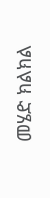መሄድ ክልክል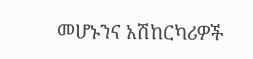መሆኑንና አሽከርካሪዎች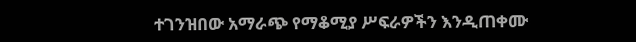ተገንዝበው አማራጭ የማቆሚያ ሥፍራዎችን እንዲጠቀሙ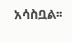አሳስቧል፡፡